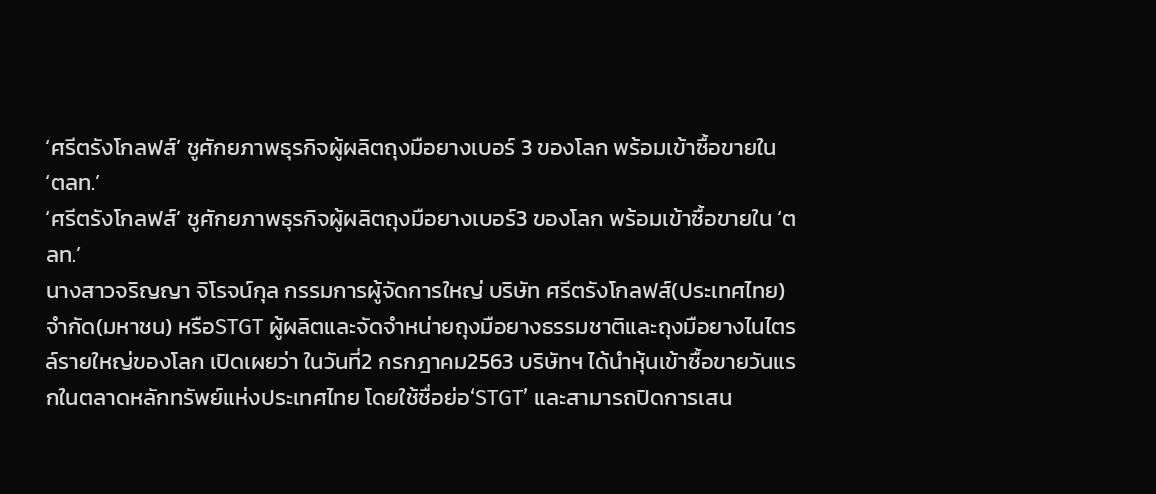‘ศรีตรังโกลฟส์’ ชูศักยภาพธุรกิจผู้ผลิตถุงมือยางเบอร์ 3 ของโลก พร้อมเข้าซื้อขายใน ‘ตลท.’
‘ศรีตรังโกลฟส์’ ชูศักยภาพธุรกิจผู้ผลิตถุงมือยางเบอร์3 ของโลก พร้อมเข้าซื้อขายใน ‘ตลท.’
นางสาวจริญญา จิโรจน์กุล กรรมการผู้จัดการใหญ่ บริษัท ศรีตรังโกลฟส์(ประเทศไทย) จำกัด(มหาชน) หรือSTGT ผู้ผลิตและจัดจำหน่ายถุงมือยางธรรมชาติและถุงมือยางไนไตรล์รายใหญ่ของโลก เปิดเผยว่า ในวันที่2 กรกฎาคม2563 บริษัทฯ ได้นำหุ้นเข้าซื้อขายวันแรกในตลาดหลักทรัพย์แห่งประเทศไทย โดยใช้ชื่อย่อ‘STGT’ และสามารถปิดการเสน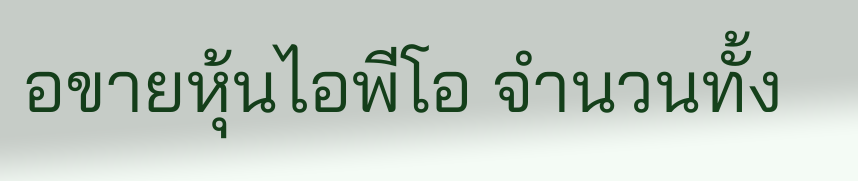อขายหุ้นไอพีโอ จำนวนทั้ง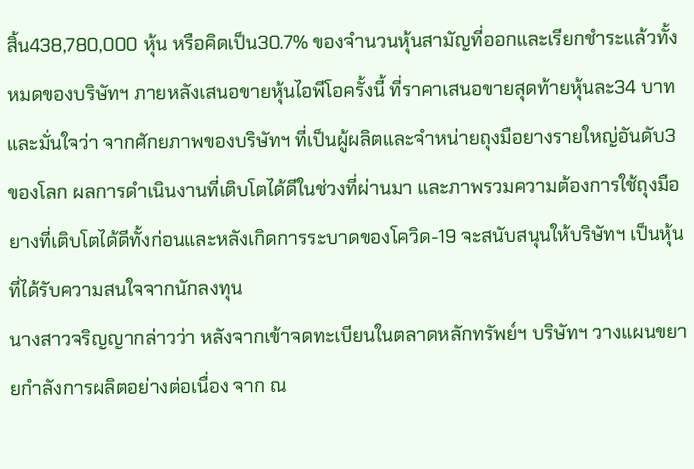สิ้น438,780,000 หุ้น หรือคิดเป็น30.7% ของจำนวนหุ้นสามัญที่ออกและเรียกชำระแล้วทั้งหมดของบริษัทฯ ภายหลังเสนอขายหุ้นไอพีโอครั้งนี้ ที่ราคาเสนอขายสุดท้ายหุ้นละ34 บาท และมั่นใจว่า จากศักยภาพของบริษัทฯ ที่เป็นผู้ผลิตและจำหน่ายถุงมือยางรายใหญ่อันดับ3 ของโลก ผลการดำเนินงานที่เติบโตได้ดีในช่วงที่ผ่านมา และภาพรวมความต้องการใช้ถุงมือยางที่เติบโตได้ดีทั้งก่อนและหลังเกิดการระบาดของโควิด-19 จะสนับสนุนให้บริษัทฯ เป็นหุ้นที่ได้รับความสนใจจากนักลงทุน
นางสาวจริญญากล่าวว่า หลังจากเข้าจดทะเบียนในตลาดหลักทรัพย์ฯ บริษัทฯ วางแผนขยายกำลังการผลิตอย่างต่อเนื่อง จาก ณ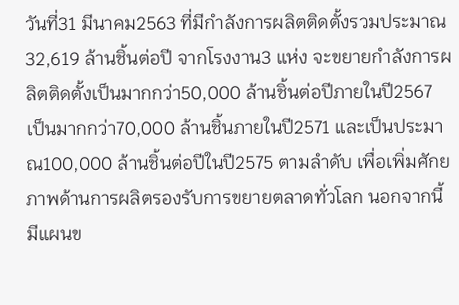วันที่31 มีนาคม2563 ที่มีกำลังการผลิตติดตั้งรวมประมาณ32,619 ล้านชิ้นต่อปี จากโรงงาน3 แห่ง จะขยายกำลังการผลิตติดตั้งเป็นมากกว่า50,000 ล้านชิ้นต่อปีภายในปี2567 เป็นมากกว่า70,000 ล้านชิ้นภายในปี2571 และเป็นประมาณ100,000 ล้านชิ้นต่อปีในปี2575 ตามลำดับ เพื่อเพิ่มศักยภาพด้านการผลิตรองรับการขยายตลาดทั่วโลก นอกจากนี้มีแผนข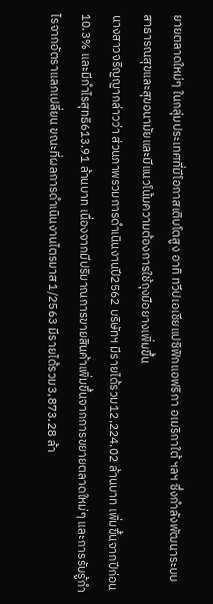ยายตลาดใหม่ๆ ในกลุ่มประเทศที่มีโอกาสเติบโตสูง อาทิ ทวีปเอเชียแปซิฟิกแอฟริกา อเมริกาใต้ ฯลฯ ซึ่งกำลังพัฒนาระบบสาธารณสุขและสุขอนามัยและมีแนวโน้มความต้องการใช้ถุงมือยางเพิ่มขึ้น
นางสาวจริญญากล่าวว่า ส่วนภาพรวมการดำเนินงานปี2562 บริษัทฯ มีรายได้รวม12,224.02 ล้านบาท เพิ่มขึ้นจากปีก่อน10.3% และมีกำไรสุทธิ613.91 ล้านบาท เนื่องจากมีปริมาณการขายสินค้าเพิ่มขึ้นจากการขยายตลาดใหม่ๆ และการรับรู้กำไรจากอัตราแลกเปลี่ยน ขณะที่ผลการดำเนินงานไตรมาส1/2563 มีรายได้รวม3,873.28 ล้า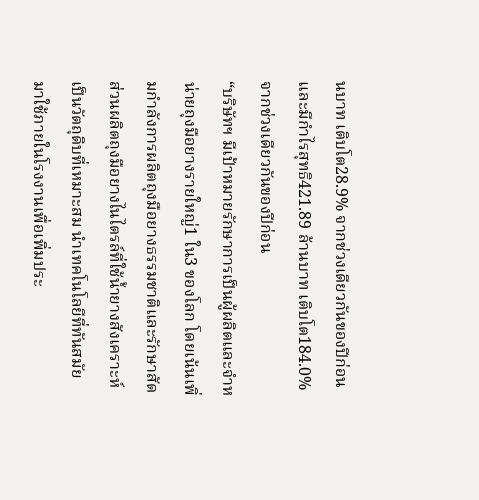นบาท เติบโต28.9% จากช่วงเดียวกันของปีก่อน และมีกำไรสุทธิ421.89 ล้านบาท เติบโต184.0% จากช่วงเดียวกันของปีก่อน
“บริษัทฯ มีเป้าหมายรักษาการเป็นผู้ผลิตและจำหน่ายถุงมือยางรายใหญ่1 ใน3 ของโลก โดยเน้นเพิ่มกำลังการผลิตถุงมือยางธรรมชาติและรักษาสัดส่วนผลิตถุงมือยางไนไตรล์ที่ใช้น้ำยางสังเคราะห์เป็นวัตถุดิบที่เหมาะสม นำเทคโนโลยีที่ทันสมัยมาใช้ภายในโรงงานเพื่อเพิ่มประ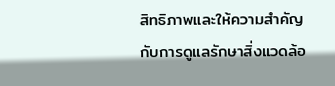สิทธิภาพและให้ความสำคัญกับการดูแลรักษาสิ่งแวดล้อ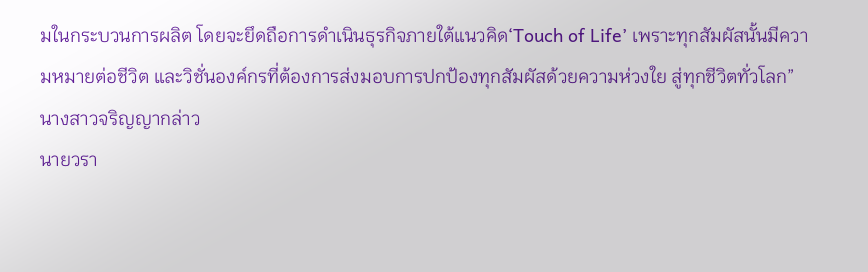มในกระบวนการผลิต โดยจะยึดถือการดำเนินธุรกิจภายใต้แนวคิด‘Touch of Life’ เพราะทุกสัมผัสนั้นมีความหมายต่อชีวิต และวิชั่นองค์กรที่ต้องการส่งมอบการปกป้องทุกสัมผัสด้วยความห่วงใย สู่ทุกชีวิตทั่วโลก” นางสาวจริญญากล่าว
นายวรา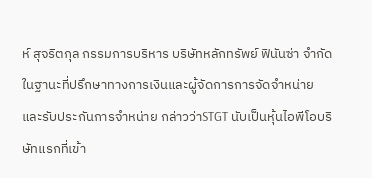ห์ สุจริตกุล กรรมการบริหาร บริษัทหลักทรัพย์ ฟินันซ่า จำกัด ในฐานะที่ปรึกษาทางการเงินและผู้จัดการการจัดจำหน่ายและรับประกันการจำหน่าย กล่าวว่าSTGT นับเป็นหุ้นไอพีโอบริษัทแรกที่เข้า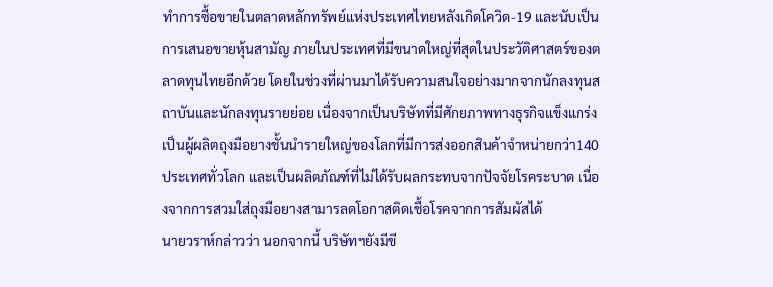ทำการซื้อขายในตลาดหลักทรัพย์แห่งประเทศไทยหลังเกิดโควิด-19 และนับเป็นการเสนอขายหุ้นสามัญ ภายในประเทศที่มีขนาดใหญ่ที่สุดในประวัติศาสตร์ของตลาดทุนไทยอีกด้วย โดยในช่วงที่ผ่านมาได้รับความสนใจอย่างมากจากนักลงทุนสถาบันและนักลงทุนรายย่อย เนื่องจากเป็นบริษัทที่มีศักยภาพทางธุรกิจแข็งแกร่ง เป็นผู้ผลิตถุงมือยางชั้นนำรายใหญ่ของโลกที่มีการส่งออกสินค้าจำหน่ายกว่า140 ประเทศทั่วโลก และเป็นผลิตภัณฑ์ที่ไม่ได้รับผลกระทบจากปัจจัยโรคระบาด เนื่องจากการสวมใส่ถุงมือยางสามารลดโอกาสติดเชื้อโรคจากการสัมผัสได้
นายวราห์กล่าวว่า นอกจากนี้ บริษัทฯยังมีขี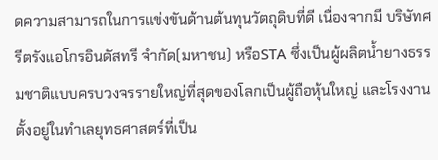ดความสามารถในการแข่งขันด้านต้นทุนวัตถุดิบที่ดี เนื่องจากมี บริษัทศรีตรังแอโกรอินดัสทรี จำกัด(มหาชน) หรือSTA ซึ่งเป็นผู้ผลิตน้ำยางธรรมชาติแบบครบวงจรรายใหญ่ที่สุดของโลกเป็นผู้ถือหุ้นใหญ่ และโรงงานตั้งอยู่ในทำเลยุทธศาสตร์ที่เป็น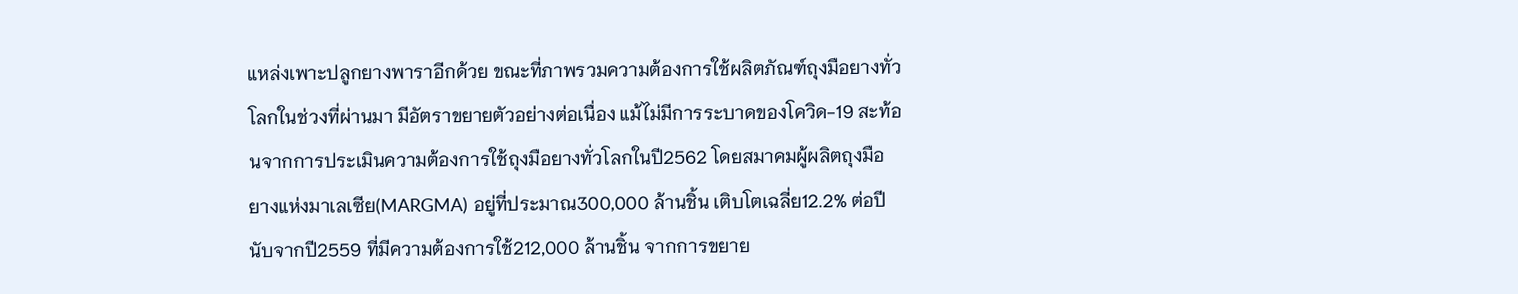แหล่งเพาะปลูกยางพาราอีกด้วย ขณะที่ภาพรวมความต้องการใช้ผลิตภัณฑ์ถุงมือยางทั่วโลกในช่วงที่ผ่านมา มีอัตราขยายตัวอย่างต่อเนื่อง แม้ไม่มีการระบาดของโควิด-19 สะท้อนจากการประเมินความต้องการใช้ถุงมือยางทั่วโลกในปี2562 โดยสมาคมผู้ผลิตถุงมือยางแห่งมาเลเซีย(MARGMA) อยู่ที่ประมาณ300,000 ล้านชิ้น เติบโตเฉลี่ย12.2% ต่อปี นับจากปี2559 ที่มีความต้องการใช้212,000 ล้านชิ้น จากการขยาย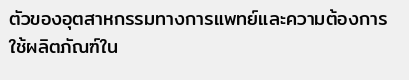ตัวของอุตสาหกรรมทางการแพทย์และความต้องการใช้ผลิตภัณฑ์ใน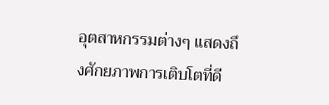อุตสาหกรรมต่างๆ แสดงถึงศักยภาพการเติบโตที่ดี